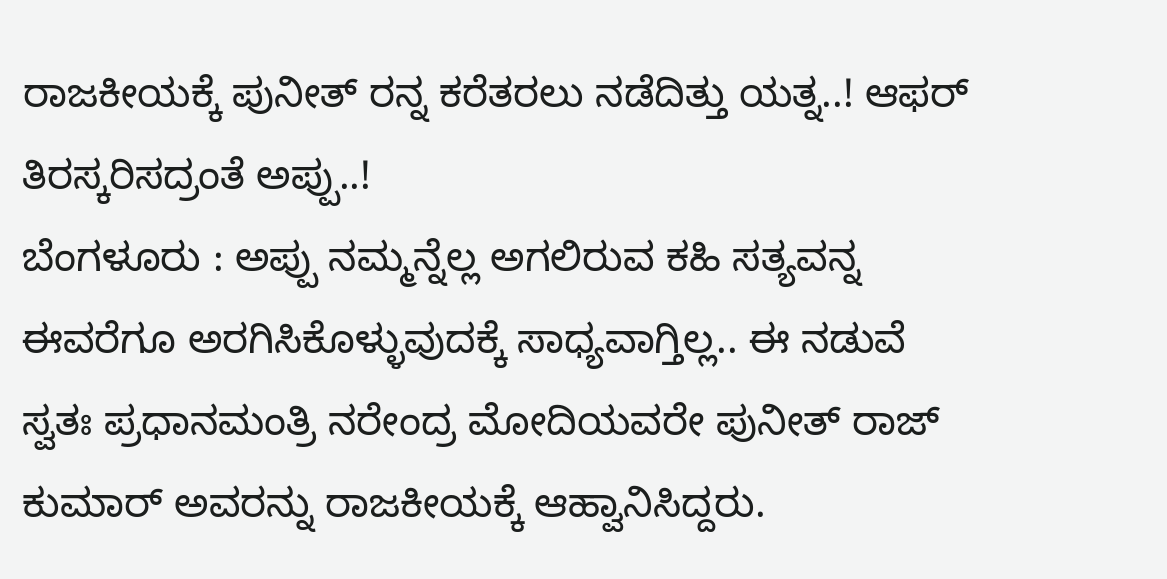ರಾಜಕೀಯಕ್ಕೆ ಪುನೀತ್ ರನ್ನ ಕರೆತರಲು ನಡೆದಿತ್ತು ಯತ್ನ..! ಆಫರ್ ತಿರಸ್ಕರಿಸದ್ರಂತೆ ಅಪ್ಪು..!
ಬೆಂಗಳೂರು : ಅಪ್ಪು ನಮ್ಮನ್ನೆಲ್ಲ ಅಗಲಿರುವ ಕಹಿ ಸತ್ಯವನ್ನ ಈವರೆಗೂ ಅರಗಿಸಿಕೊಳ್ಳುವುದಕ್ಕೆ ಸಾಧ್ಯವಾಗ್ತಿಲ್ಲ.. ಈ ನಡುವೆ ಸ್ವತಃ ಪ್ರಧಾನಮಂತ್ರಿ ನರೇಂದ್ರ ಮೋದಿಯವರೇ ಪುನೀತ್ ರಾಜ್ ಕುಮಾರ್ ಅವರನ್ನು ರಾಜಕೀಯಕ್ಕೆ ಆಹ್ವಾನಿಸಿದ್ದರು.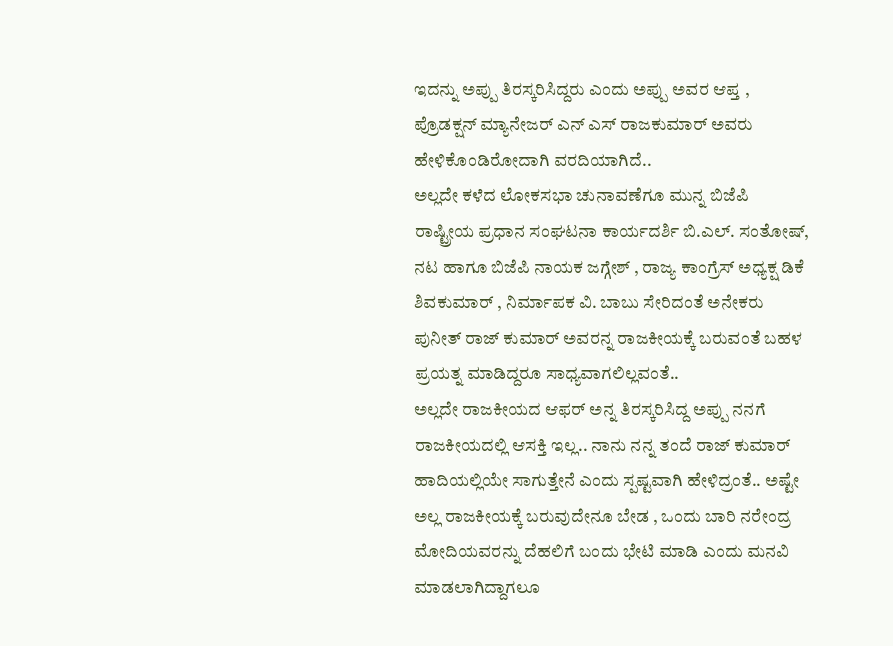ಇದನ್ನು ಅಪ್ಪು ತಿರಸ್ಕರಿಸಿದ್ದರು ಎಂದು ಅಪ್ಪು ಅವರ ಆಪ್ತ , ಪ್ರೊಡಕ್ಷನ್ ಮ್ಯಾನೇಜರ್ ಎನ್ ಎಸ್ ರಾಜಕುಮಾರ್ ಅವರು ಹೇಳಿಕೊಂಡಿರೋದಾಗಿ ವರದಿಯಾಗಿದೆ..
ಅಲ್ಲದೇ ಕಳೆದ ಲೋಕಸಭಾ ಚುನಾವಣೆಗೂ ಮುನ್ನ ಬಿಜೆಪಿ ರಾಷ್ಟ್ರೀಯ ಪ್ರಧಾನ ಸಂಘಟನಾ ಕಾರ್ಯದರ್ಶಿ ಬಿ.ಎಲ್. ಸಂತೋಷ್, ನಟ ಹಾಗೂ ಬಿಜೆಪಿ ನಾಯಕ ಜಗ್ಗೇಶ್ , ರಾಜ್ಯ ಕಾಂಗ್ರೆಸ್ ಅಧ್ಯಕ್ಷ ಡಿಕೆ ಶಿವಕುಮಾರ್ , ನಿರ್ಮಾಪಕ ವಿ. ಬಾಬು ಸೇರಿದಂತೆ ಅನೇಕರು ಪುನೀತ್ ರಾಜ್ ಕುಮಾರ್ ಅವರನ್ನ ರಾಜಕೀಯಕ್ಕೆ ಬರುವಂತೆ ಬಹಳ ಪ್ರಯತ್ನ ಮಾಡಿದ್ದರೂ ಸಾಧ್ಯವಾಗಲಿಲ್ಲವಂತೆ..
ಅಲ್ಲದೇ ರಾಜಕೀಯದ ಆಫರ್ ಅನ್ನ ತಿರಸ್ಕರಿಸಿದ್ದ ಅಪ್ಪು ನನಗೆ ರಾಜಕೀಯದಲ್ಲಿ ಆಸಕ್ತಿ ಇಲ್ಲ.. ನಾನು ನನ್ನ ತಂದೆ ರಾಜ್ ಕುಮಾರ್ ಹಾದಿಯಲ್ಲಿಯೇ ಸಾಗುತ್ತೇನೆ ಎಂದು ಸ್ಪಷ್ಟವಾಗಿ ಹೇಳಿದ್ರಂತೆ.. ಅಷ್ಟೇ ಅಲ್ಲ ರಾಜಕೀಯಕ್ಕೆ ಬರುವುದೇನೂ ಬೇಡ , ಒಂದು ಬಾರಿ ನರೇಂದ್ರ ಮೋದಿಯವರನ್ನು ದೆಹಲಿಗೆ ಬಂದು ಭೇಟಿ ಮಾಡಿ ಎಂದು ಮನವಿ ಮಾಡಲಾಗಿದ್ದಾಗಲೂ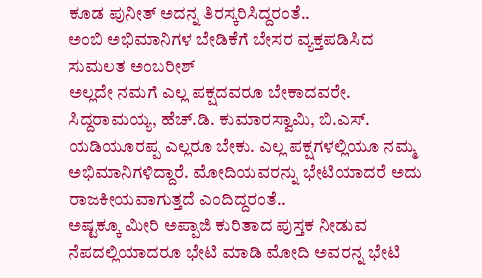ಕೂಡ ಪುನೀತ್ ಅದನ್ನ ತಿರಸ್ಕರಿಸಿದ್ದರಂತೆ..
ಅಂಬಿ ಅಭಿಮಾನಿಗಳ ಬೇಡಿಕೆಗೆ ಬೇಸರ ವ್ಯಕ್ತಪಡಿಸಿದ ಸುಮಲತ ಅಂಬರೀಶ್
ಅಲ್ಲದೇ ನಮಗೆ ಎಲ್ಲ ಪಕ್ಷದವರೂ ಬೇಕಾದವರೇ. ಸಿದ್ದರಾಮಯ್ಯ, ಹೆಚ್.ಡಿ. ಕುಮಾರಸ್ವಾಮಿ, ಬಿ.ಎಸ್. ಯಡಿಯೂರಪ್ಪ ಎಲ್ಲರೂ ಬೇಕು. ಎಲ್ಲ ಪಕ್ಷಗಳಲ್ಲಿಯೂ ನಮ್ಮ ಅಭಿಮಾನಿಗಳಿದ್ದಾರೆ. ಮೋದಿಯವರನ್ನು ಭೇಟಿಯಾದರೆ ಅದು ರಾಜಕೀಯವಾಗುತ್ತದೆ ಎಂದಿದ್ದರಂತೆ..
ಅಷ್ಟಕ್ಕೂ ಮೀರಿ ಅಪ್ಪಾಜಿ ಕುರಿತಾದ ಪುಸ್ತಕ ನೀಡುವ ನೆಪದಲ್ಲಿಯಾದರೂ ಭೇಟಿ ಮಾಡಿ ಮೋದಿ ಅವರನ್ನ ಭೇಟಿ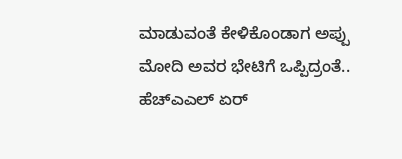ಮಾಡುವಂತೆ ಕೇಳಿಕೊಂಡಾಗ ಅಪ್ಪು ಮೋದಿ ಅವರ ಭೇಟಿಗೆ ಒಪ್ಪಿದ್ರಂತೆ..
ಹೆಚ್ಎಎಲ್ ಏರ್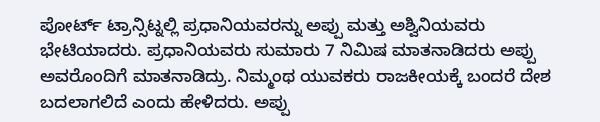ಪೋರ್ಟ್ ಟ್ರಾನ್ಸಿಟ್ನಲ್ಲಿ ಪ್ರಧಾನಿಯವರನ್ನು ಅಪ್ಪು ಮತ್ತು ಅಶ್ವಿನಿಯವರು ಭೇಟಿಯಾದರು. ಪ್ರಧಾನಿಯವರು ಸುಮಾರು 7 ನಿಮಿಷ ಮಾತನಾಡಿದರು ಅಪ್ಪು ಅವರೊಂದಿಗೆ ಮಾತನಾಡಿದ್ರು. ನಿಮ್ಮಂಥ ಯುವಕರು ರಾಜಕೀಯಕ್ಕೆ ಬಂದರೆ ದೇಶ ಬದಲಾಗಲಿದೆ ಎಂದು ಹೇಳಿದರು. ಅಪ್ಪು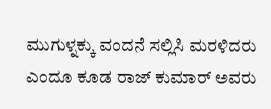ಮುಗುಳ್ನಕ್ಕು ವಂದನೆ ಸಲ್ಲಿಸಿ ಮರಳಿದರು ಎಂದೂ ಕೂಡ ರಾಜ್ ಕುಮಾರ್ ಅವರು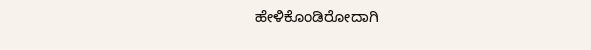ಹೇಳಿಕೊಂಡಿರೋದಾಗಿ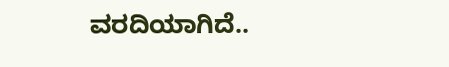ವರದಿಯಾಗಿದೆ..